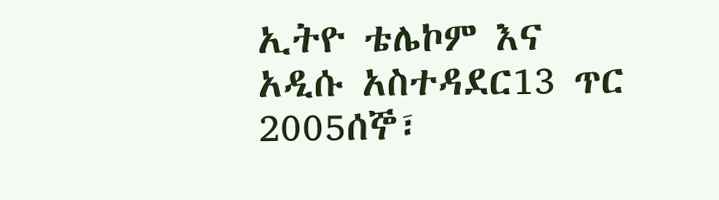ኢትዮ ቴሌኮም እና አዲሱ አስተዳደር13 ጥር 2005ሰኞ፣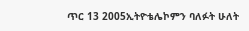ጥር 13 2005ኢትዮቴሌኮምን ባለፉት ሁለት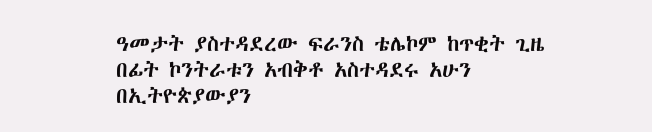ዓመታት ያስተዳደረው ፍራንስ ቴሌኮም ከጥቂት ጊዜ በፊት ኮንትራቱን አብቅቶ አስተዳደሩ አሁን በኢትዮጵያውያን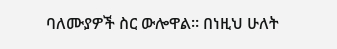ባለሙያዎች ስር ውሎዋል። በነዚህ ሁለት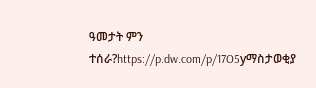ዓመታት ምን ተሰራ?https://p.dw.com/p/17O5yማስታወቂያ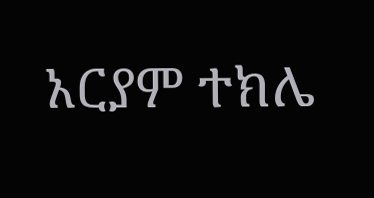አርያም ተክሌ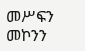መሥፍን መኮንን